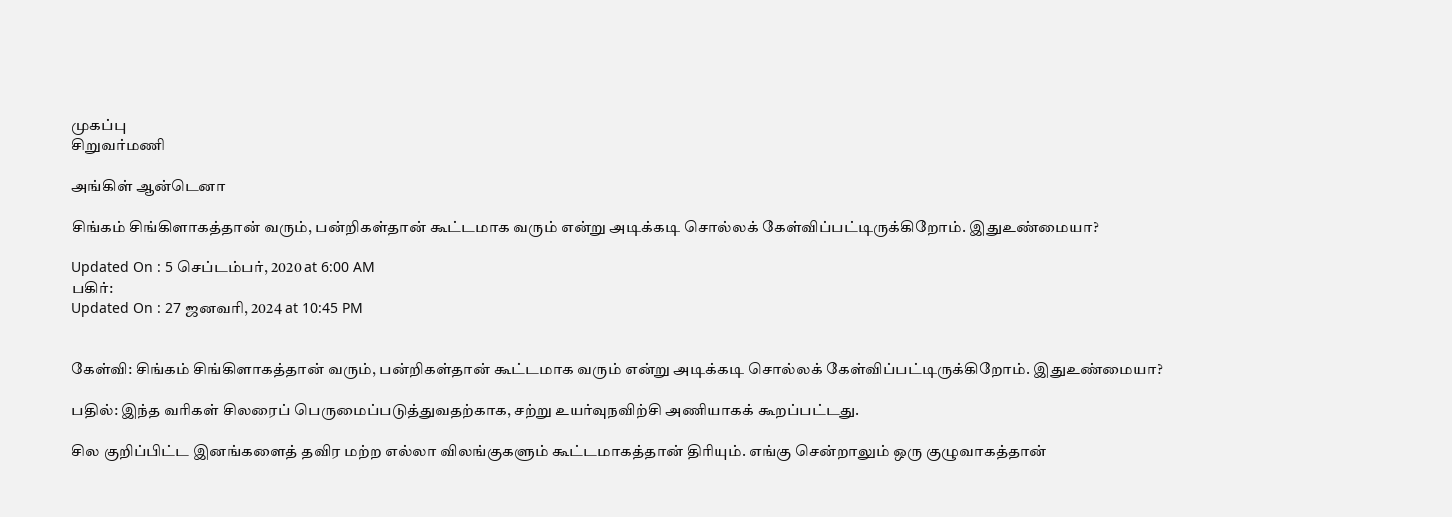முகப்பு
சிறுவர்மணி

அங்கிள் ஆன்டெனா

சிங்கம் சிங்கிளாகத்தான் வரும், பன்றிகள்தான் கூட்டமாக வரும் என்று அடிக்கடி சொல்லக் கேள்விப்பட்டிருக்கிறோம். இதுஉண்மையா?

Updated On : 5 செப்டம்பர், 2020 at 6:00 AM
பகிர்:
Updated On : 27 ஜனவரி, 2024 at 10:45 PM


கேள்வி: சிங்கம் சிங்கிளாகத்தான் வரும், பன்றிகள்தான் கூட்டமாக வரும் என்று அடிக்கடி சொல்லக் கேள்விப்பட்டிருக்கிறோம். இதுஉண்மையா?

பதில்: இந்த வரிகள் சிலரைப் பெருமைப்படுத்துவதற்காக, சற்று உயர்வுநவிற்சி அணியாகக் கூறப்பட்டது.

சில குறிப்பிட்ட இனங்களைத் தவிர மற்ற எல்லா விலங்குகளும் கூட்டமாகத்தான் திரியும். எங்கு சென்றாலும் ஒரு குழுவாகத்தான்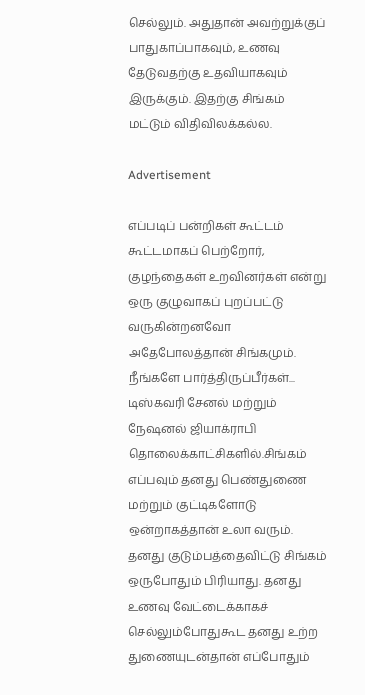செல்லும். அதுதான் அவற்றுக்குப் பாதுகாப்பாகவும், உணவு தேடுவதற்கு உதவியாகவும் இருக்கும். இதற்கு சிங்கம் மட்டும் விதிவிலக்கல்ல.

Advertisement

எப்படிப் பன்றிகள் கூட்டம் கூட்டமாகப் பெற்றோர், குழந்தைகள் உறவினர்கள் என்று ஒரு குழுவாகப் புறப்பட்டு வருகின்றனவோ அதேபோலத்தான் சிங்கமும்.
நீங்களே பார்த்திருப்பீர்கள்... டிஸ்கவரி சேனல் மற்றும் நேஷனல் ஜியாக்ராபி தொலைக்காட்சிகளில்.சிங்கம் எப்பவும் தனது பெண்துணை மற்றும் குட்டிகளோடு ஒன்றாகத்தான் உலா வரும். தனது குடும்பத்தைவிட்டு சிங்கம் ஒருபோதும் பிரியாது. தனது உணவு வேட்டைக்காகச் செல்லும்போதுகூட தனது உற்ற துணையுடன்தான் எப்போதும்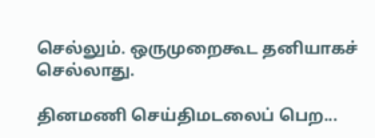செல்லும். ஒருமுறைகூட தனியாகச் செல்லாது.

தினமணி செய்திமடலைப் பெற...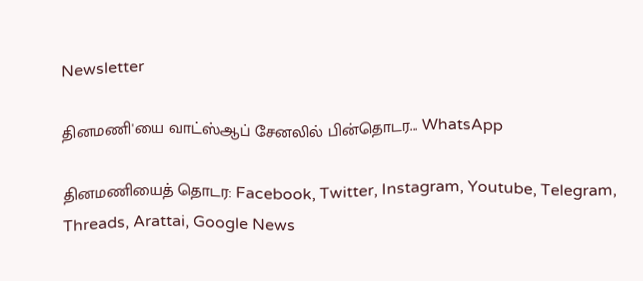Newsletter

தினமணி'யை வாட்ஸ்ஆப் சேனலில் பின்தொடர... WhatsApp

தினமணியைத் தொடர: Facebook, Twitter, Instagram, Youtube, Telegram, Threads, Arattai, Google News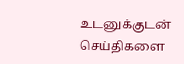உடனுக்குடன் செய்திகளை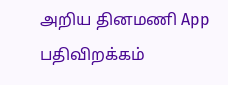அறிய தினமணி App பதிவிறக்கம்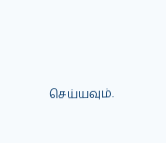செய்யவும்.